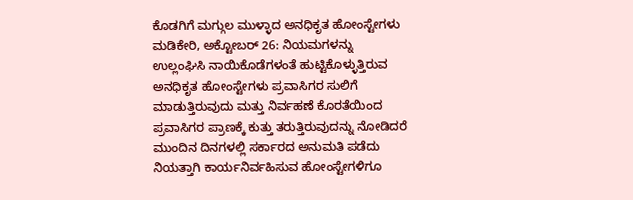ಕೊಡಗಿಗೆ ಮಗ್ಗುಲ ಮುಳ್ಳಾದ ಅನಧಿಕೃತ ಹೋಂಸ್ಟೇಗಳು
ಮಡಿಕೇರಿ, ಅಕ್ಟೋಬರ್ 26: ನಿಯಮಗಳನ್ನು ಉಲ್ಲಂಘಿಸಿ ನಾಯಿಕೊಡೆಗಳಂತೆ ಹುಟ್ಟಿಕೊಳ್ಳುತ್ತಿರುವ ಅನಧಿಕೃತ ಹೋಂಸ್ಟೇಗಳು ಪ್ರವಾಸಿಗರ ಸುಲಿಗೆ ಮಾಡುತ್ತಿರುವುದು ಮತ್ತು ನಿರ್ವಹಣೆ ಕೊರತೆಯಿಂದ ಪ್ರವಾಸಿಗರ ಪ್ರಾಣಕ್ಕೆ ಕುತ್ತು ತರುತ್ತಿರುವುದನ್ನು ನೋಡಿದರೆ ಮುಂದಿನ ದಿನಗಳಲ್ಲಿ ಸರ್ಕಾರದ ಅನುಮತಿ ಪಡೆದು ನಿಯತ್ತಾಗಿ ಕಾರ್ಯನಿರ್ವಹಿಸುವ ಹೋಂಸ್ಟೇಗಳಿಗೂ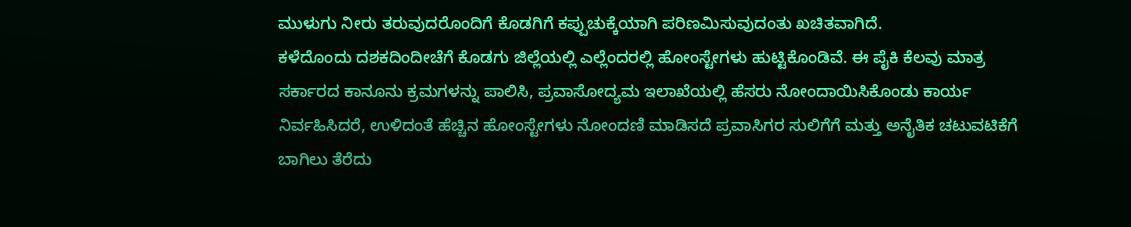ಮುಳುಗು ನೀರು ತರುವುದರೊಂದಿಗೆ ಕೊಡಗಿಗೆ ಕಪ್ಪುಚುಕ್ಕೆಯಾಗಿ ಪರಿಣಮಿಸುವುದಂತು ಖಚಿತವಾಗಿದೆ.
ಕಳೆದೊಂದು ದಶಕದಿಂದೀಚೆಗೆ ಕೊಡಗು ಜಿಲ್ಲೆಯಲ್ಲಿ ಎಲ್ಲೆಂದರಲ್ಲಿ ಹೋಂಸ್ಟೇಗಳು ಹುಟ್ಟಿಕೊಂಡಿವೆ. ಈ ಪೈಕಿ ಕೆಲವು ಮಾತ್ರ ಸರ್ಕಾರದ ಕಾನೂನು ಕ್ರಮಗಳನ್ನು ಪಾಲಿಸಿ, ಪ್ರವಾಸೋದ್ಯಮ ಇಲಾಖೆಯಲ್ಲಿ ಹೆಸರು ನೋಂದಾಯಿಸಿಕೊಂಡು ಕಾರ್ಯ ನಿರ್ವಹಿಸಿದರೆ, ಉಳಿದಂತೆ ಹೆಚ್ಚಿನ ಹೋಂಸ್ಟೇಗಳು ನೋಂದಣಿ ಮಾಡಿಸದೆ ಪ್ರವಾಸಿಗರ ಸುಲಿಗೆಗೆ ಮತ್ತು ಅನೈತಿಕ ಚಟುವಟಿಕೆಗೆ ಬಾಗಿಲು ತೆರೆದು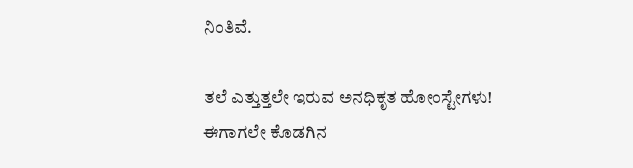ನಿಂತಿವೆ.

ತಲೆ ಎತ್ತುತ್ತಲೇ ಇರುವ ಅನಧಿಕೃತ ಹೋಂಸ್ಟೇಗಳು!
ಈಗಾಗಲೇ ಕೊಡಗಿನ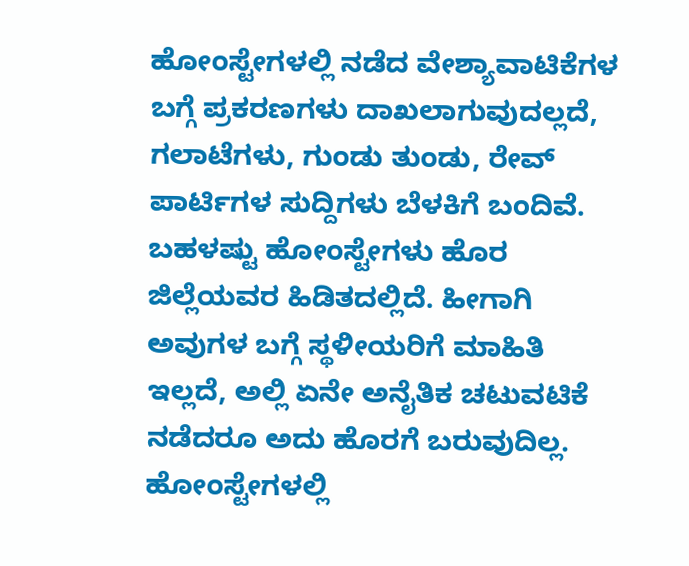ಹೋಂಸ್ಟೇಗಳಲ್ಲಿ ನಡೆದ ವೇಶ್ಯಾವಾಟಿಕೆಗಳ ಬಗ್ಗೆ ಪ್ರಕರಣಗಳು ದಾಖಲಾಗುವುದಲ್ಲದೆ, ಗಲಾಟೆಗಳು, ಗುಂಡು ತುಂಡು, ರೇವ್ ಪಾರ್ಟಿಗಳ ಸುದ್ದಿಗಳು ಬೆಳಕಿಗೆ ಬಂದಿವೆ. ಬಹಳಷ್ಟು ಹೋಂಸ್ಟೇಗಳು ಹೊರ ಜಿಲ್ಲೆಯವರ ಹಿಡಿತದಲ್ಲಿದೆ. ಹೀಗಾಗಿ ಅವುಗಳ ಬಗ್ಗೆ ಸ್ಥಳೀಯರಿಗೆ ಮಾಹಿತಿ ಇಲ್ಲದೆ, ಅಲ್ಲಿ ಏನೇ ಅನೈತಿಕ ಚಟುವಟಿಕೆ ನಡೆದರೂ ಅದು ಹೊರಗೆ ಬರುವುದಿಲ್ಲ. ಹೋಂಸ್ಟೇಗಳಲ್ಲಿ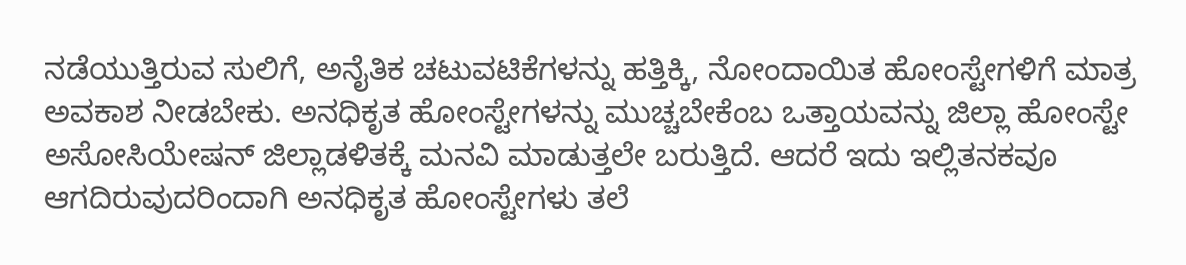ನಡೆಯುತ್ತಿರುವ ಸುಲಿಗೆ, ಅನೈತಿಕ ಚಟುವಟಿಕೆಗಳನ್ನು ಹತ್ತಿಕ್ಕಿ, ನೋಂದಾಯಿತ ಹೋಂಸ್ಟೇಗಳಿಗೆ ಮಾತ್ರ ಅವಕಾಶ ನೀಡಬೇಕು. ಅನಧಿಕೃತ ಹೋಂಸ್ಟೇಗಳನ್ನು ಮುಚ್ಚಬೇಕೆಂಬ ಒತ್ತಾಯವನ್ನು ಜಿಲ್ಲಾ ಹೋಂಸ್ಟೇ ಅಸೋಸಿಯೇಷನ್ ಜಿಲ್ಲಾಡಳಿತಕ್ಕೆ ಮನವಿ ಮಾಡುತ್ತಲೇ ಬರುತ್ತಿದೆ. ಆದರೆ ಇದು ಇಲ್ಲಿತನಕವೂ ಆಗದಿರುವುದರಿಂದಾಗಿ ಅನಧಿಕೃತ ಹೋಂಸ್ಟೇಗಳು ತಲೆ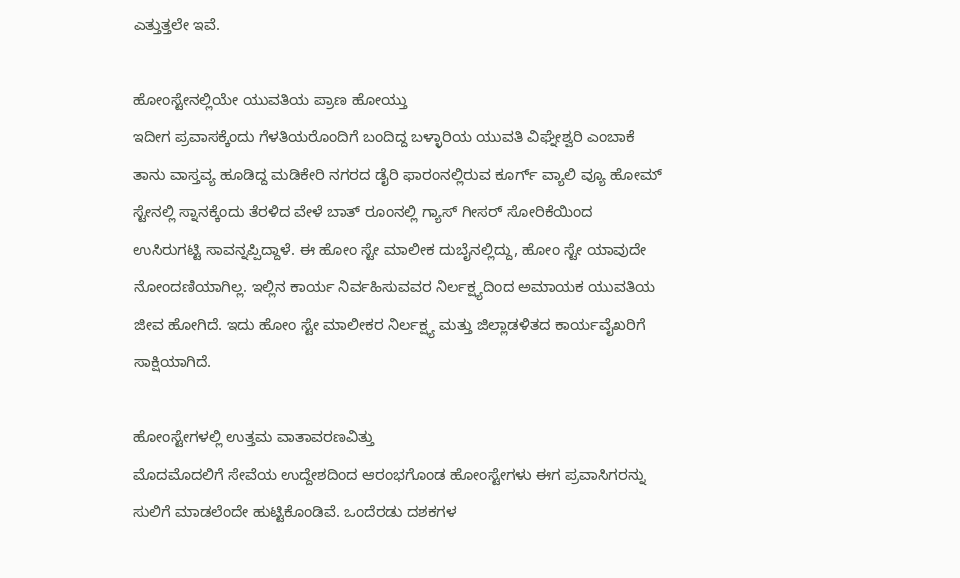ಎತ್ತುತ್ತಲೇ ಇವೆ.

ಹೋಂಸ್ಟೇನಲ್ಲಿಯೇ ಯುವತಿಯ ಪ್ರಾಣ ಹೋಯ್ತು
ಇದೀಗ ಪ್ರವಾಸಕ್ಕೆಂದು ಗೆಳತಿಯರೊಂದಿಗೆ ಬಂದಿದ್ದ ಬಳ್ಳಾರಿಯ ಯುವತಿ ವಿಘ್ನೇಶ್ವರಿ ಎಂಬಾಕೆ ತಾನು ವಾಸ್ತವ್ಯ ಹೂಡಿದ್ದ ಮಡಿಕೇರಿ ನಗರದ ಡೈರಿ ಫಾರಂನಲ್ಲಿರುವ ಕೂರ್ಗ್ ವ್ಯಾಲಿ ವ್ಯೂ ಹೋಮ್ ಸ್ಟೇನಲ್ಲಿ ಸ್ನಾನಕ್ಕೆಂದು ತೆರಳಿದ ವೇಳೆ ಬಾತ್ ರೂಂನಲ್ಲಿ ಗ್ಯಾಸ್ ಗೀಸರ್ ಸೋರಿಕೆಯಿಂದ ಉಸಿರುಗಟ್ಟಿ ಸಾವನ್ನಪ್ಪಿದ್ದಾಳೆ. ಈ ಹೋಂ ಸ್ಟೇ ಮಾಲೀಕ ದುಬೈನಲ್ಲಿದ್ದು, ಹೋಂ ಸ್ಟೇ ಯಾವುದೇ ನೋಂದಣಿಯಾಗಿಲ್ಲ. ಇಲ್ಲಿನ ಕಾರ್ಯ ನಿರ್ವಹಿಸುವವರ ನಿರ್ಲಕ್ಷ್ಯದಿಂದ ಅಮಾಯಕ ಯುವತಿಯ ಜೀವ ಹೋಗಿದೆ. ಇದು ಹೋಂ ಸ್ಟೇ ಮಾಲೀಕರ ನಿರ್ಲಕ್ಷ್ಯ ಮತ್ತು ಜಿಲ್ಲಾಡಳಿತದ ಕಾರ್ಯವೈಖರಿಗೆ ಸಾಕ್ಷಿಯಾಗಿದೆ.

ಹೋಂಸ್ಟೇಗಳಲ್ಲಿ ಉತ್ತಮ ವಾತಾವರಣವಿತ್ತು
ಮೊದಮೊದಲಿಗೆ ಸೇವೆಯ ಉದ್ದೇಶದಿಂದ ಆರಂಭಗೊಂಡ ಹೋಂಸ್ಟೇಗಳು ಈಗ ಪ್ರವಾಸಿಗರನ್ನು ಸುಲಿಗೆ ಮಾಡಲೆಂದೇ ಹುಟ್ಟಿಕೊಂಡಿವೆ. ಒಂದೆರಡು ದಶಕಗಳ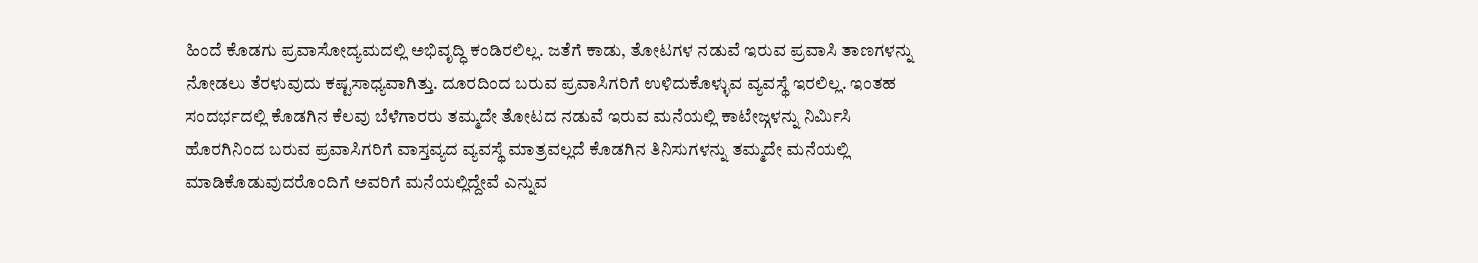ಹಿಂದೆ ಕೊಡಗು ಪ್ರವಾಸೋದ್ಯಮದಲ್ಲಿ ಅಭಿವೃದ್ಧಿ ಕಂಡಿರಲಿಲ್ಲ. ಜತೆಗೆ ಕಾಡು, ತೋಟಗಳ ನಡುವೆ ಇರುವ ಪ್ರವಾಸಿ ತಾಣಗಳನ್ನು ನೋಡಲು ತೆರಳುವುದು ಕಷ್ಟಸಾಧ್ಯವಾಗಿತ್ತು. ದೂರದಿಂದ ಬರುವ ಪ್ರವಾಸಿಗರಿಗೆ ಉಳಿದುಕೊಳ್ಳುವ ವ್ಯವಸ್ಥೆ ಇರಲಿಲ್ಲ. ಇಂತಹ ಸಂದರ್ಭದಲ್ಲಿ ಕೊಡಗಿನ ಕೆಲವು ಬೆಳೆಗಾರರು ತಮ್ಮದೇ ತೋಟದ ನಡುವೆ ಇರುವ ಮನೆಯಲ್ಲಿ ಕಾಟೇಜ್ಗಳನ್ನು ನಿರ್ಮಿಸಿ ಹೊರಗಿನಿಂದ ಬರುವ ಪ್ರವಾಸಿಗರಿಗೆ ವಾಸ್ತವ್ಯದ ವ್ಯವಸ್ಥೆ ಮಾತ್ರವಲ್ಲದೆ ಕೊಡಗಿನ ತಿನಿಸುಗಳನ್ನು ತಮ್ಮದೇ ಮನೆಯಲ್ಲಿ ಮಾಡಿಕೊಡುವುದರೊಂದಿಗೆ ಅವರಿಗೆ ಮನೆಯಲ್ಲಿದ್ದೇವೆ ಎನ್ನುವ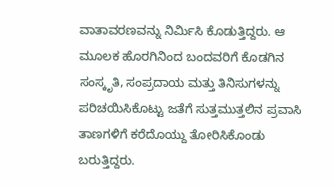ವಾತಾವರಣವನ್ನು ನಿರ್ಮಿಸಿ ಕೊಡುತ್ತಿದ್ದರು. ಆ ಮೂಲಕ ಹೊರಗಿನಿಂದ ಬಂದವರಿಗೆ ಕೊಡಗಿನ ಸಂಸ್ಕೃತಿ, ಸಂಪ್ರದಾಯ ಮತ್ತು ತಿನಿಸುಗಳನ್ನು ಪರಿಚಯಿಸಿಕೊಟ್ಟು ಜತೆಗೆ ಸುತ್ತಮುತ್ತಲಿನ ಪ್ರವಾಸಿ ತಾಣಗಳಿಗೆ ಕರೆದೊಯ್ದು ತೋರಿಸಿಕೊಂಡು ಬರುತ್ತಿದ್ದರು.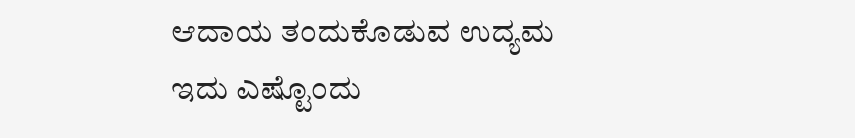ಆದಾಯ ತಂದುಕೊಡುವ ಉದ್ಯಮ
ಇದು ಎಷ್ಟೊಂದು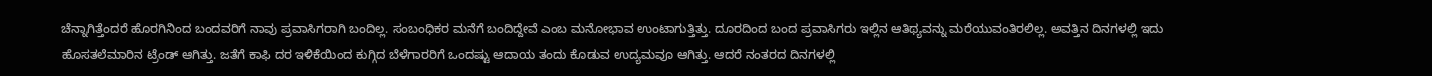ಚೆನ್ನಾಗಿತ್ತೆಂದರೆ ಹೊರಗಿನಿಂದ ಬಂದವರಿಗೆ ನಾವು ಪ್ರವಾಸಿಗರಾಗಿ ಬಂದಿಲ್ಲ. ಸಂಬಂಧಿಕರ ಮನೆಗೆ ಬಂದಿದ್ದೇವೆ ಎಂಬ ಮನೋಭಾವ ಉಂಟಾಗುತ್ತಿತ್ತು. ದೂರದಿಂದ ಬಂದ ಪ್ರವಾಸಿಗರು ಇಲ್ಲಿನ ಆತಿಥ್ಯವನ್ನು ಮರೆಯುವಂತಿರಲಿಲ್ಲ. ಅವತ್ತಿನ ದಿನಗಳಲ್ಲಿ ಇದು ಹೊಸತಲೆಮಾರಿನ ಟ್ರೆಂಡ್ ಆಗಿತ್ತು. ಜತೆಗೆ ಕಾಫಿ ದರ ಇಳಿಕೆಯಿಂದ ಕುಗ್ಗಿದ ಬೆಳೆಗಾರರಿಗೆ ಒಂದಷ್ಟು ಆದಾಯ ತಂದು ಕೊಡುವ ಉದ್ಯಮವೂ ಆಗಿತ್ತು. ಆದರೆ ನಂತರದ ದಿನಗಳಲ್ಲಿ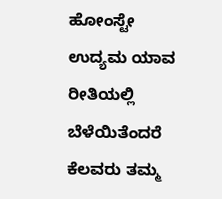ಹೋಂಸ್ಟೇ ಉದ್ಯಮ ಯಾವ ರೀತಿಯಲ್ಲಿ ಬೆಳೆಯಿತೆಂದರೆ ಕೆಲವರು ತಮ್ಮ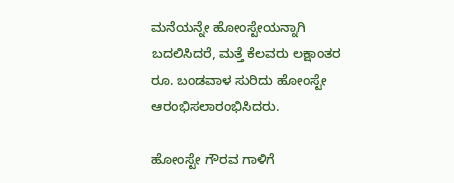ಮನೆಯನ್ನೇ ಹೋಂಸ್ಟೇಯನ್ನಾಗಿ ಬದಲಿಸಿದರೆ, ಮತ್ತೆ ಕೆಲವರು ಲಕ್ಷಾಂತರ ರೂ. ಬಂಡವಾಳ ಸುರಿದು ಹೋಂಸ್ಟೇ ಆರಂಭಿಸಲಾರಂಭಿಸಿದರು.

ಹೋಂಸ್ಟೇ ಗೌರವ ಗಾಳಿಗೆ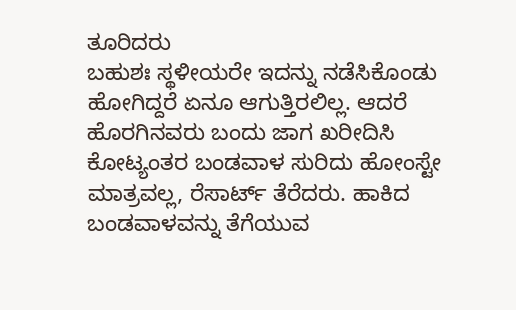ತೂರಿದರು
ಬಹುಶಃ ಸ್ಥಳೀಯರೇ ಇದನ್ನು ನಡೆಸಿಕೊಂಡು ಹೋಗಿದ್ದರೆ ಏನೂ ಆಗುತ್ತಿರಲಿಲ್ಲ. ಆದರೆ ಹೊರಗಿನವರು ಬಂದು ಜಾಗ ಖರೀದಿಸಿ ಕೋಟ್ಯಂತರ ಬಂಡವಾಳ ಸುರಿದು ಹೋಂಸ್ಟೇ ಮಾತ್ರವಲ್ಲ, ರೆಸಾರ್ಟ್ ತೆರೆದರು. ಹಾಕಿದ ಬಂಡವಾಳವನ್ನು ತೆಗೆಯುವ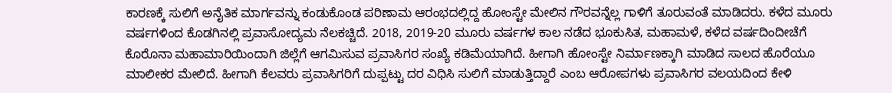ಕಾರಣಕ್ಕೆ ಸುಲಿಗೆ ಅನೈತಿಕ ಮಾರ್ಗವನ್ನು ಕಂಡುಕೊಂಡ ಪರಿಣಾಮ ಆರಂಭದಲ್ಲಿದ್ದ ಹೋಂಸ್ಟೇ ಮೇಲಿನ ಗೌರವನ್ನೆಲ್ಲ ಗಾಳಿಗೆ ತೂರುವಂತೆ ಮಾಡಿದರು. ಕಳೆದ ಮೂರು ವರ್ಷಗಳಿಂದ ಕೊಡಗಿನಲ್ಲಿ ಪ್ರವಾಸೋದ್ಯಮ ನೆಲಕಚ್ಚಿದೆ. 2018, 2019-20 ಮೂರು ವರ್ಷಗಳ ಕಾಲ ನಡೆದ ಭೂಕುಸಿತ, ಮಹಾಮಳೆ, ಕಳೆದ ವರ್ಷದಿಂದೀಚೆಗೆ ಕೊರೊನಾ ಮಹಾಮಾರಿಯಿಂದಾಗಿ ಜಿಲ್ಲೆಗೆ ಆಗಮಿಸುವ ಪ್ರವಾಸಿಗರ ಸಂಖ್ಯೆ ಕಡಿಮೆಯಾಗಿದೆ. ಹೀಗಾಗಿ ಹೋಂಸ್ಟೇ ನಿರ್ಮಾಣಕ್ಕಾಗಿ ಮಾಡಿದ ಸಾಲದ ಹೊರೆಯೂ ಮಾಲೀಕರ ಮೇಲಿದೆ. ಹೀಗಾಗಿ ಕೆಲವರು ಪ್ರವಾಸಿಗರಿಗೆ ದುಪ್ಪಟ್ಟು ದರ ವಿಧಿಸಿ ಸುಲಿಗೆ ಮಾಡುತ್ತಿದ್ದಾರೆ ಎಂಬ ಆರೋಪಗಳು ಪ್ರವಾಸಿಗರ ವಲಯದಿಂದ ಕೇಳಿ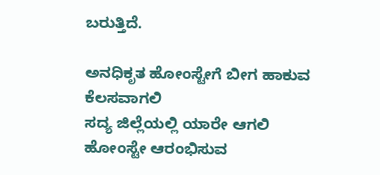ಬರುತ್ತಿದೆ.

ಅನಧಿಕೃತ ಹೋಂಸ್ಟೇಗೆ ಬೀಗ ಹಾಕುವ ಕೆಲಸವಾಗಲಿ
ಸದ್ಯ ಜಿಲ್ಲೆಯಲ್ಲಿ ಯಾರೇ ಆಗಲಿ ಹೋಂಸ್ಟೇ ಆರಂಭಿಸುವ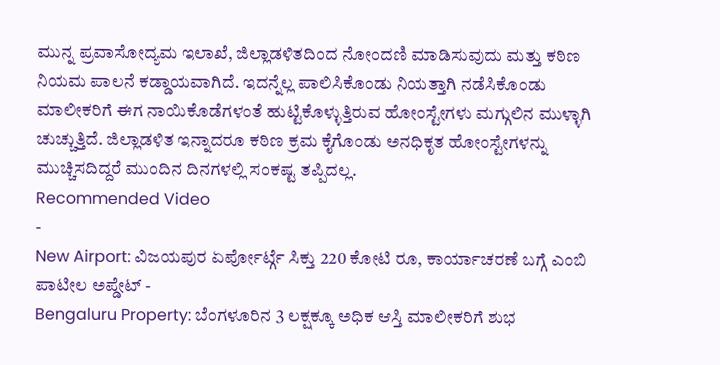ಮುನ್ನ ಪ್ರವಾಸೋದ್ಯಮ ಇಲಾಖೆ, ಜಿಲ್ಲಾಡಳಿತದಿಂದ ನೋಂದಣಿ ಮಾಡಿಸುವುದು ಮತ್ತು ಕಠಿಣ ನಿಯಮ ಪಾಲನೆ ಕಡ್ಡಾಯವಾಗಿದೆ. ಇದನ್ನೆಲ್ಲ ಪಾಲಿಸಿಕೊಂಡು ನಿಯತ್ತಾಗಿ ನಡೆಸಿಕೊಂಡು ಮಾಲೀಕರಿಗೆ ಈಗ ನಾಯಿಕೊಡೆಗಳಂತೆ ಹುಟ್ಟಿಕೊಳ್ಳುತ್ತಿರುವ ಹೋಂಸ್ಟೇಗಳು ಮಗ್ಗುಲಿನ ಮುಳ್ಳಾಗಿ ಚುಚ್ಚುತ್ತಿದೆ. ಜಿಲ್ಲಾಡಳಿತ ಇನ್ನಾದರೂ ಕಠಿಣ ಕ್ರಮ ಕೈಗೊಂಡು ಅನಧಿಕೃತ ಹೋಂಸ್ಟೇಗಳನ್ನು ಮುಚ್ಚಿಸದಿದ್ದರೆ ಮುಂದಿನ ದಿನಗಳಲ್ಲಿ ಸಂಕಷ್ಟ ತಪ್ಪಿದಲ್ಲ.
Recommended Video
-
New Airport: ವಿಜಯಪುರ ಏರ್ಪೋರ್ಟ್ಗೆ ಸಿಕ್ತು 220 ಕೋಟಿ ರೂ, ಕಾರ್ಯಾಚರಣೆ ಬಗ್ಗೆ ಎಂಬಿ ಪಾಟೀಲ ಅಪ್ಡೇಟ್ -
Bengaluru Property: ಬೆಂಗಳೂರಿನ 3 ಲಕ್ಷಕ್ಕೂ ಅಧಿಕ ಆಸ್ತಿ ಮಾಲೀಕರಿಗೆ ಶುಭ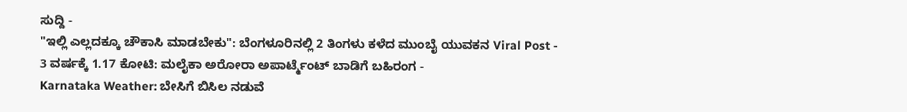ಸುದ್ದಿ -
"ಇಲ್ಲಿ ಎಲ್ಲದಕ್ಕೂ ಚೌಕಾಸಿ ಮಾಡಬೇಕು": ಬೆಂಗಳೂರಿನಲ್ಲಿ 2 ತಿಂಗಳು ಕಳೆದ ಮುಂಬೈ ಯುವಕನ Viral Post -
3 ವರ್ಷಕ್ಕೆ 1.17 ಕೋಟಿ: ಮಲೈಕಾ ಅರೋರಾ ಅಪಾರ್ಟ್ಮೆಂಟ್ ಬಾಡಿಗೆ ಬಹಿರಂಗ -
Karnataka Weather: ಬೇಸಿಗೆ ಬಿಸಿಲ ನಡುವೆ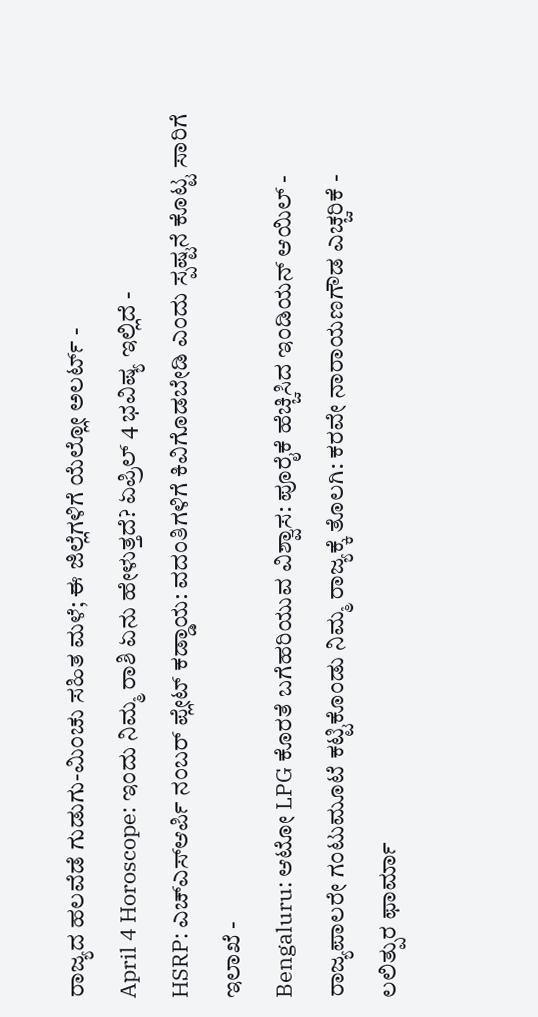ರಾಜ್ಯದ ಹಲವೆಡೆ ಗುಡುಗು-ಮಿಂಚು ಸಹಿತ ಮಳೆ; ಈ ಜಿಲ್ಲೆಗಳಿಗೆ ಯೆಲ್ಲೋ ಅಲರ್ಟ್ -
April 4 Horoscope: ಇಂದು ನಿಮ್ಮ ರಾಶಿ ಏನು ಹೇಳುತ್ತದೆ? ಏಪ್ರಿಲ್ 4 ಭವಿಷ್ಯ ಇಲ್ಲಿದೆ -
HSRP: ಎಚ್ಎಸ್ಆರ್ಪಿ ನಂಬರ್ ಪ್ಲೇಟ್ ಕಡ್ಡಾಯ: ವದಂತಿಗಳಿಗೆ ಕಿವಿಗೊಡಬೇಡಿ ಎಂದು ಸ್ಪಷ್ಟನೆ ಕೊಟ್ಟ ಸಾರಿಗೆ ಇಲಾಖೆ -
Bengaluru: ಆಟೋ LPG ಕೊರತೆ ಬಗೆಹರಿಯುವ ವಿಶ್ವಾಸ: ಪೂರೈಕೆ ಹೆಚ್ಚಿಸಿದ ಇಂಡಿಯನ್ ಆಯಿಲ್ -
ರಾಜ್ಯಪಾಲರೇ ಗಂಟುಮೂಟೆ ಕಟ್ಟಿಕೊಂಡು ನಿಮ್ಮ ರಾಜ್ಯಕ್ಕೆ ತೊಲಗಿ: ಕರವೇ ನಾರಾಯಣಗೌಡ ಎಚ್ಚರಿಕೆ -
ಲಲಿತ್ಪುರ ಫಾರ್ಮಾ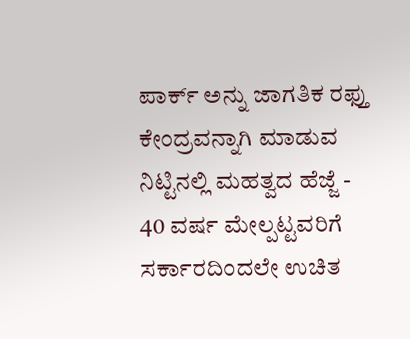ಪಾರ್ಕ್ ಅನ್ನು ಜಾಗತಿಕ ರಫ್ತು ಕೇಂದ್ರವನ್ನಾಗಿ ಮಾಡುವ ನಿಟ್ಟಿನಲ್ಲಿ ಮಹತ್ವದ ಹೆಜ್ಜೆ -
40 ವರ್ಷ ಮೇಲ್ಪಟ್ಟವರಿಗೆ ಸರ್ಕಾರದಿಂದಲೇ ಉಚಿತ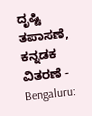ದೃಷ್ಟಿ ತಪಾಸಣೆ, ಕನ್ನಡಕ ವಿತರಣೆ -
Bengaluru: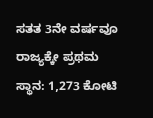ಸತತ 3ನೇ ವರ್ಷವೂ ರಾಜ್ಯಕ್ಕೇ ಪ್ರಥಮ ಸ್ಥಾನ: 1,273 ಕೋಟಿ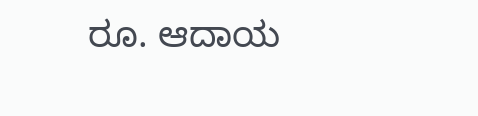ರೂ. ಆದಾಯ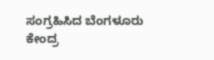ಸಂಗ್ರಹಿಸಿದ ಬೆಂಗಳೂರು ಕೇಂದ್ರ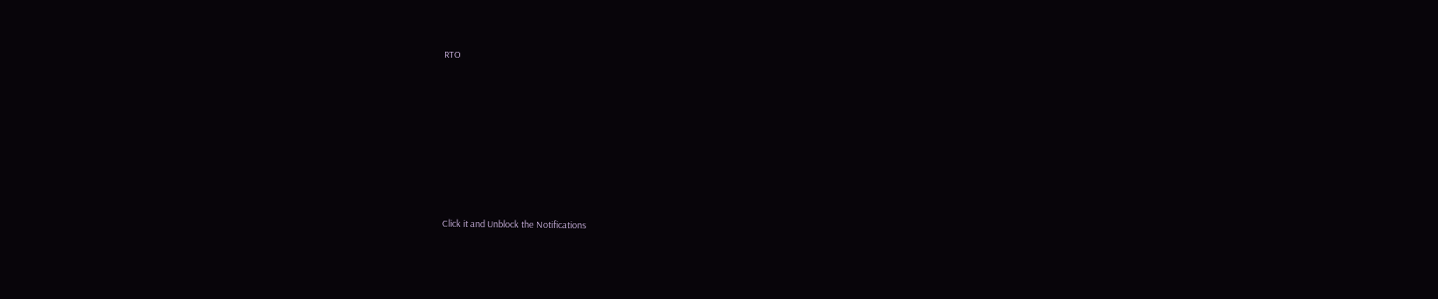RTO












Click it and Unblock the Notifications